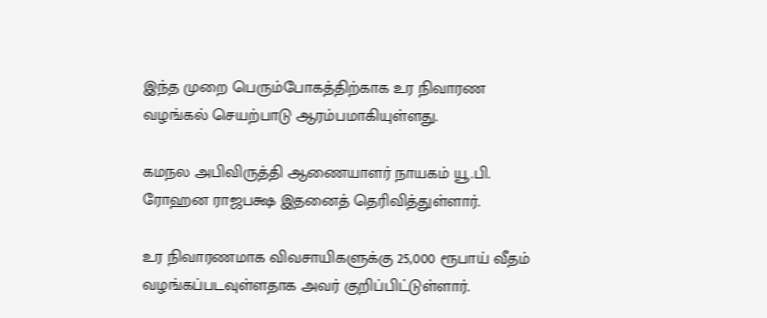இந்த முறை பெரும்போகத்திற்காக உர நிவாரண வழங்கல் செயற்பாடு ஆரம்பமாகியுள்ளது.

கமநல அபிவிருத்தி ஆணையாளர் நாயகம் யூ.பி. ரோஹன ராஜபக்ஷ இதனைத் தெரிவித்துள்ளார்.

உர நிவாரணமாக விவசாயிகளுக்கு 25,000 ரூபாய் வீதம் வழங்கப்படவுள்ளதாக அவர் குறிப்பிட்டுள்ளார்.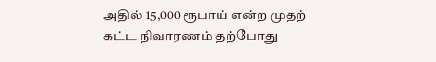அதில் 15,000 ரூபாய் என்ற முதற் கட்ட நிவாரணம் தற்போது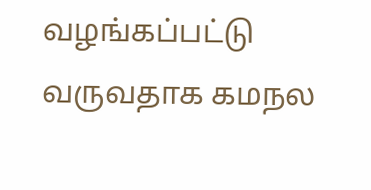வழங்கப்பட்டு வருவதாக கமநல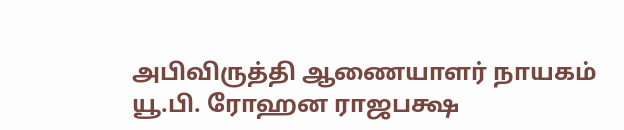அபிவிருத்தி ஆணையாளர் நாயகம் யூ.பி. ரோஹன ராஜபக்ஷ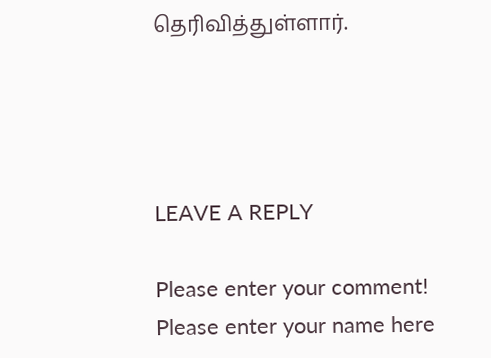தெரிவித்துள்ளார்.




LEAVE A REPLY

Please enter your comment!
Please enter your name here